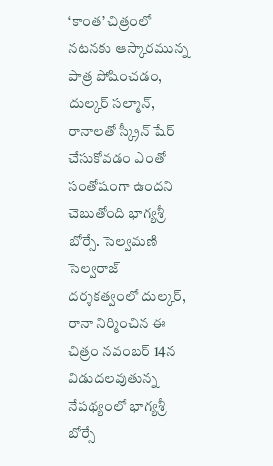‘కాంత’ చిత్రంలో నటనకు ఆస్కారమున్న పాత్ర పోషించడం, దుల్కర్ సల్మాన్, రానాలతో స్క్రీన్ షేర్ చేసుకోవడం ఎంతో సంతోషంగా ఉందని చెబుతోంది భాగ్యశ్రీ బోర్సే. సెల్వమణి సెల్వరాజ్ దర్శకత్వంలో దుల్కర్, రానా నిర్మించిన ఈ చిత్రం నవంబర్ 14న విడుదలవుతున్న నేపథ్యంలో భాగ్యశ్రీ బోర్సే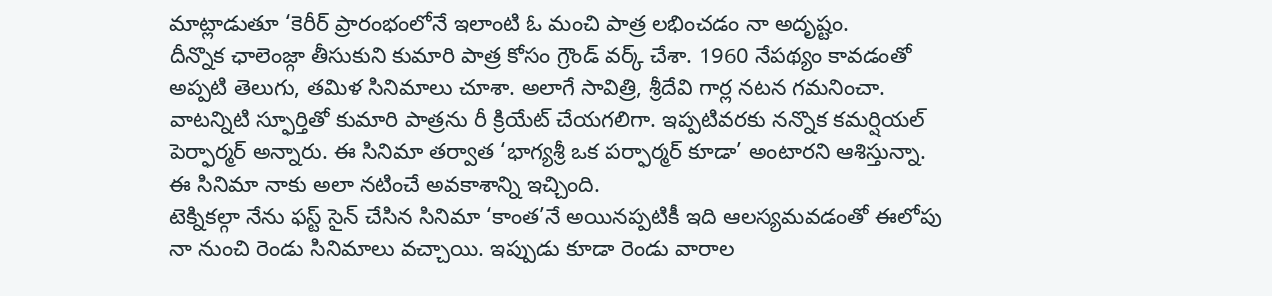మాట్లాడుతూ ‘కెరీర్ ప్రారంభంలోనే ఇలాంటి ఓ మంచి పాత్ర లభించడం నా అదృష్టం.
దీన్నొక ఛాలెంజ్గా తీసుకుని కుమారి పాత్ర కోసం గ్రౌండ్ వర్క్ చేశా. 1960 నేపథ్యం కావడంతో అప్పటి తెలుగు, తమిళ సినిమాలు చూశా. అలాగే సావిత్రి, శ్రీదేవి గార్ల నటన గమనించా. వాటన్నిటి స్ఫూర్తితో కుమారి పాత్రను రీ క్రియేట్ చేయగలిగా. ఇప్పటివరకు నన్నొక కమర్షియల్ పెర్ఫార్మర్ అన్నారు. ఈ సినిమా తర్వాత ‘భాగ్యశ్రీ ఒక పర్ఫార్మర్ కూడా’ అంటారని ఆశిస్తున్నా. ఈ సినిమా నాకు అలా నటించే అవకాశాన్ని ఇచ్చింది.
టెక్నికల్గా నేను ఫస్ట్ సైన్ చేసిన సినిమా ‘కాంత’నే అయినప్పటికీ ఇది ఆలస్యమవడంతో ఈలోపు నా నుంచి రెండు సినిమాలు వచ్చాయి. ఇప్పుడు కూడా రెండు వారాల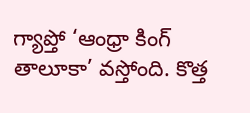గ్యాప్తో ‘ఆంధ్రా కింగ్ తాలూకా’ వస్తోంది. కొత్త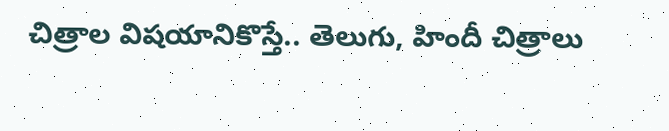చిత్రాల విషయానికొస్తే.. తెలుగు, హిందీ చిత్రాలు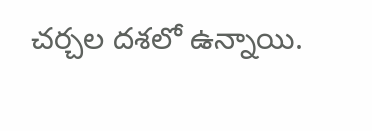చర్చల దశలో ఉన్నాయి.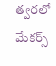త్వరలో మేకర్స్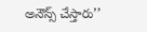అనౌన్స్ చేస్తారు’’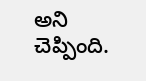అని చెప్పింది.